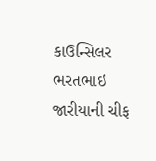કાઉન્સિલર ભરતભાઇ જારીયાની ચીફ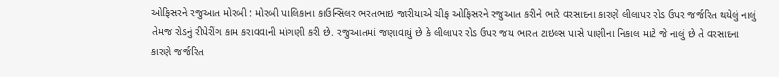ઓફિસરને રજુઆત મોરબી : મોરબી પાલિકાના કાઉન્સિલર ભરતભાઇ જારીયાએ ચીફ ઓફિસરને રજુઆત કરીને ભારે વરસાદના કારણે લીલાપર રોડ ઉપર જર્જરિત થયેલું નાલું તેમજ રોડનું રીપેરીંગ કામ કરાવવાની માંગણી કરી છે. રજુઆતમાં જણાવાયું છે કે લીલાપર રોડ ઉપર જય ભારત ટાઇલ્સ પાસે પાણીના નિકાલ માટે જે નાલું છે તે વરસાદના કારણે જર્જરિત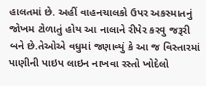હાલતમાં છે. અહીં વાહનચાલકો ઉપર અકસ્માતનું જોખમ ટોળાતું હોય આ નાલાને રીપેર કરવુ જરૂરી બને છે.તેઓએ વધુમાં જણાવ્યું કે આ જ વિસ્તારમાં પાણીની પાઇપ લાઇન નાખવા રસ્તો ખોદેલો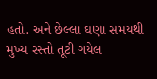હતો. અને છેલ્લા ઘણા સમયથી મુખ્ય રસ્તો તૂટી ગયેલ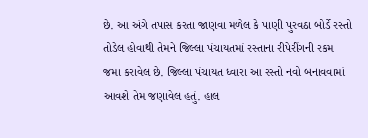છે. આ અંગે તપાસ કરતા જાણવા મળેલ કે પાણી પુરવઠા બોર્ડે રસ્તો તોડેલ હોવાથી તેમને જિલ્લા પંચાયતમાં રસ્તાના રીપેરીંગની રકમ જમા કરાવેલ છે. જિલ્લા પંચાયત ધ્વારા આ રસ્તો નવો બનાવવામાં આવશે તેમ જણાવેલ હતું. હાલ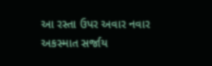આ રસ્તા ઉપર અવાર નવાર અકસ્માત સર્જાય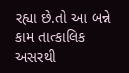રહ્યા છે.તો આ બન્ને કામ તાત્કાલિક અસરથી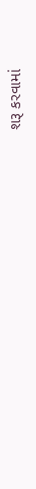શરૂ કરવામાં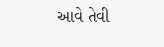આવે તેવી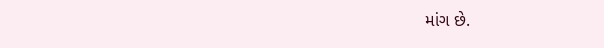માંગ છે.